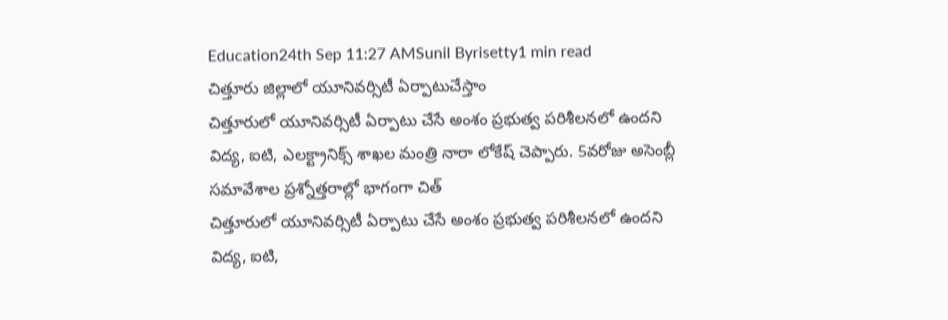Education24th Sep 11:27 AMSunil Byrisetty1 min read
చిత్తూరు జిల్లాలో యూనివర్సిటీ ఏర్పాటుచేస్తాం
చిత్తూరులో యూనివర్సిటీ ఏర్పాటు చేసే అంశం ప్రభుత్వ పరిశీలనలో ఉందని విద్య, ఐటి, ఎలక్ట్రానిక్స్ శాఖల మంత్రి నారా లోకేష్ చెప్పారు. 5వరోజు అసెంబ్లీ సమావేశాల ప్రశ్నోత్తరాల్లో భాగంగా చిత్
చిత్తూరులో యూనివర్సిటీ ఏర్పాటు చేసే అంశం ప్రభుత్వ పరిశీలనలో ఉందని విద్య, ఐటి,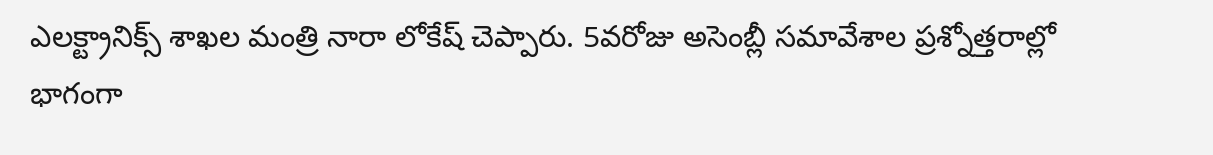ఎలక్ట్రానిక్స్ శాఖల మంత్రి నారా లోకేష్ చెప్పారు. 5వరోజు అసెంబ్లీ సమావేశాల ప్రశ్నోత్తరాల్లో భాగంగా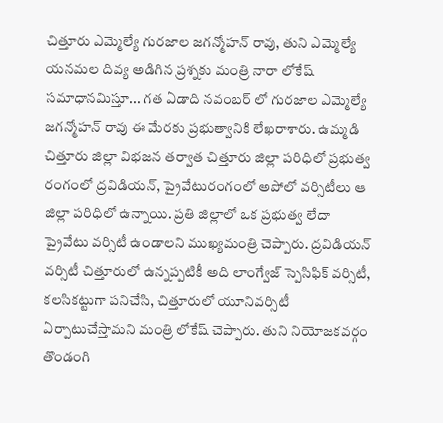చిత్తూరు ఎమ్మెల్యే గురజాల జగన్మోహన్ రావు, తుని ఎమ్మెల్యే యనమల దివ్య అడిగిన ప్రశ్నకు మంత్రి నారా లోకేష్ సమాధానమిస్తూ... గత ఏడాది నవంబర్ లో గురజాల ఎమ్మెల్యే జగన్మోహన్ రావు ఈ మేరకు ప్రభుత్వానికి లేఖరాశారు. ఉమ్మడి చిత్తూరు జిల్లా విభజన తర్వాత చిత్తూరు జిల్లా పరిధిలో ప్రభుత్వ రంగంలో ద్రవిడియన్, ప్రైవేటురంగంలో అపోలో వర్సిటీలు ఆ జిల్లా పరిధిలో ఉన్నాయి. ప్రతి జిల్లాలో ఒక ప్రభుత్వ లేదా ప్రైవేటు వర్సిటీ ఉండాలని ముఖ్యమంత్రి చెప్పారు. ద్రవిడియన్ వర్సిటీ చిత్తూరులో ఉన్నప్పటికీ అది లాంగ్వేజ్ స్పెసిఫిక్ వర్సిటీ, కలసికట్టుగా పనిచేసి, చిత్తూరులో యూనివర్సిటీ ఏర్పాటుచేస్తామని మంత్రి లోకేష్ చెప్పారు. తుని నియోజకవర్గం తొండంగి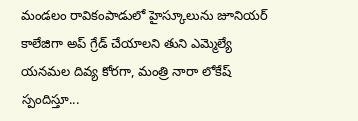మండలం రావికంపాడులో హైస్కూలును జూనియర్ కాలేజిగా అప్ గ్రేడ్ చేయాలని తుని ఎమ్మెల్యే యనమల దివ్య కోరగా, మంత్రి నారా లోకేష్ స్పందిస్తూ...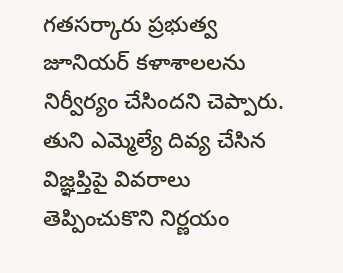గతసర్కారు ప్రభుత్వ జూనియర్ కళాశాలలను నిర్వీర్యం చేసిందని చెప్పారు. తుని ఎమ్మెల్యే దివ్య చేసిన విజ్ఞప్తిపై వివరాలు తెప్పించుకొని నిర్ణయం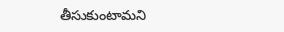తీసుకుంటామని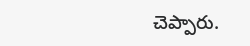చెప్పారు.